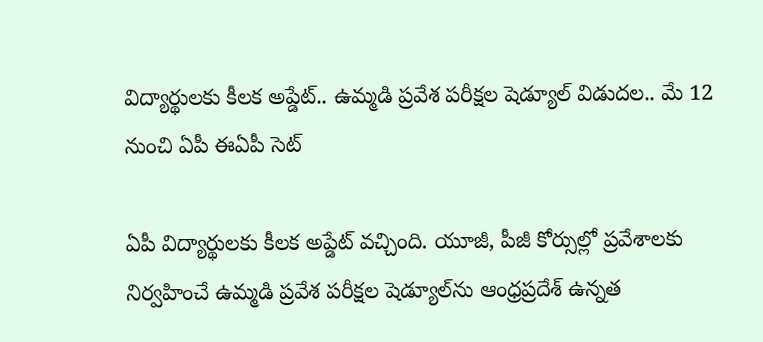విద్యార్థులకు కీలక అప్డేట్.. ఉమ్మడి ప్రవేశ పరీక్షల షెడ్యూల్ విడుదల.. మే 12 నుంచి ఏపీ ఈఏపీ సెట్

ఏపీ విద్యార్థులకు కీలక అప్డేట్ వచ్చింది. యూజీ, పీజీ కోర్సుల్లో ప్రవేశాలకు నిర్వహించే ఉమ్మడి ప్రవేశ పరీక్షల షెడ్యూల్‌ను ఆంధ్రప్రదేశ్ ఉన్నత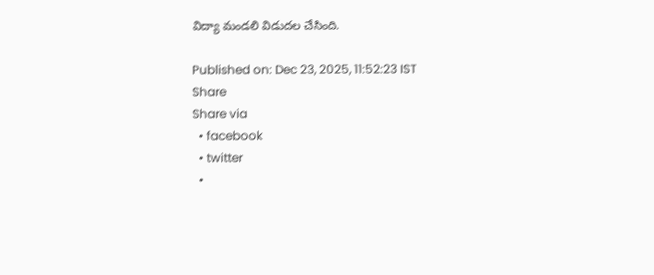విద్యా మండలి విడుదల చేసింది.

Published on: Dec 23, 2025, 11:52:23 IST
Share
Share via
  • facebook
  • twitter
  •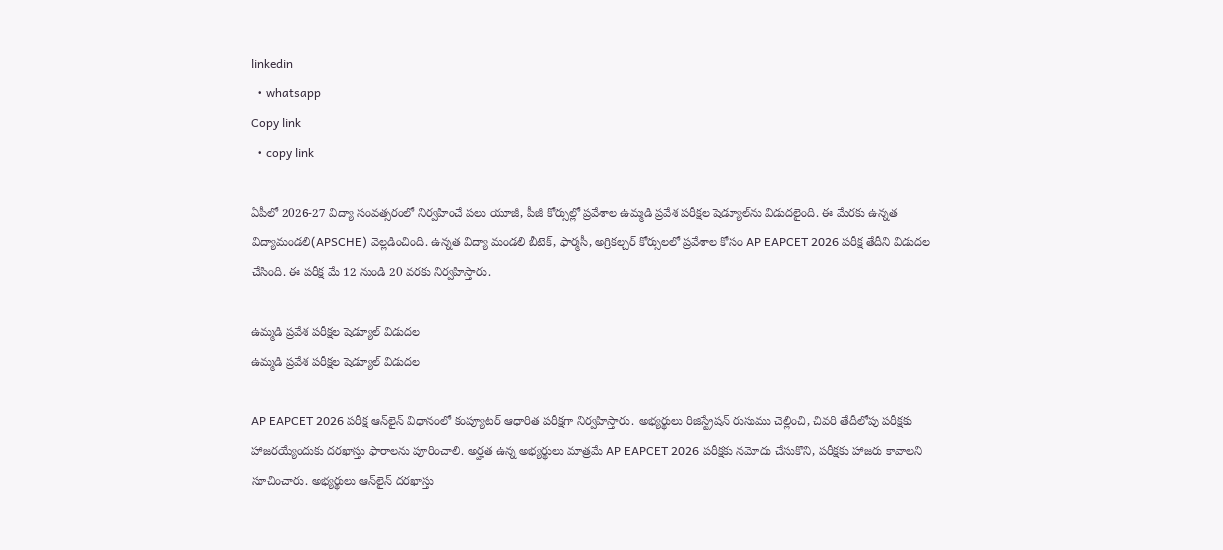linkedin
  • whatsapp
Copy link
  • copy link

ఏపీలో 2026-27 విద్యా సంవత్సరంలో నిర్వహించే పలు యూజీ, పీజీ కోర్సుల్లో ప్రవేశాల ఉమ్మడి ప్రవేశ పరీక్షల షెడ్యూల్‌ను విడుదలైంది. ఈ మేరకు ఉన్నత విద్యామండలి(APSCHE) వెల్లడించింది. ఉన్నత విద్యా మండలి బీటెక్, ఫార్మసీ, అగ్రికల్చర్ కోర్సులలో ప్రవేశాల కోసం AP EAPCET 2026 పరీక్ష తేదీని విడుదల చేసింది. ఈ పరీక్ష మే 12 నుండి 20 వరకు నిర్వహిస్తారు.

ఉమ్మడి ప్రవేశ పరీక్షల షెడ్యూల్ విడుదల
ఉమ్మడి ప్రవేశ పరీక్షల షెడ్యూల్ విడుదల

AP EAPCET 2026 పరీక్ష ఆన్‌లైన్ విధానంలో కంప్యూటర్ ఆధారిత పరీక్షగా నిర్వహిస్తారు. అభ్యర్థులు రిజిస్ట్రేషన్ రుసుము చెల్లించి, చివరి తేదీలోపు పరీక్షకు హాజరయ్యేందుకు దరఖాస్తు ఫారాలను పూరించాలి. అర్హత ఉన్న అభ్యర్థులు మాత్రమే AP EAPCET 2026 పరీక్షకు నమోదు చేసుకొని, పరీక్షకు హాజరు కావాలని సూచించారు. అభ్యర్థులు ఆన్‌లైన్ దరఖాస్తు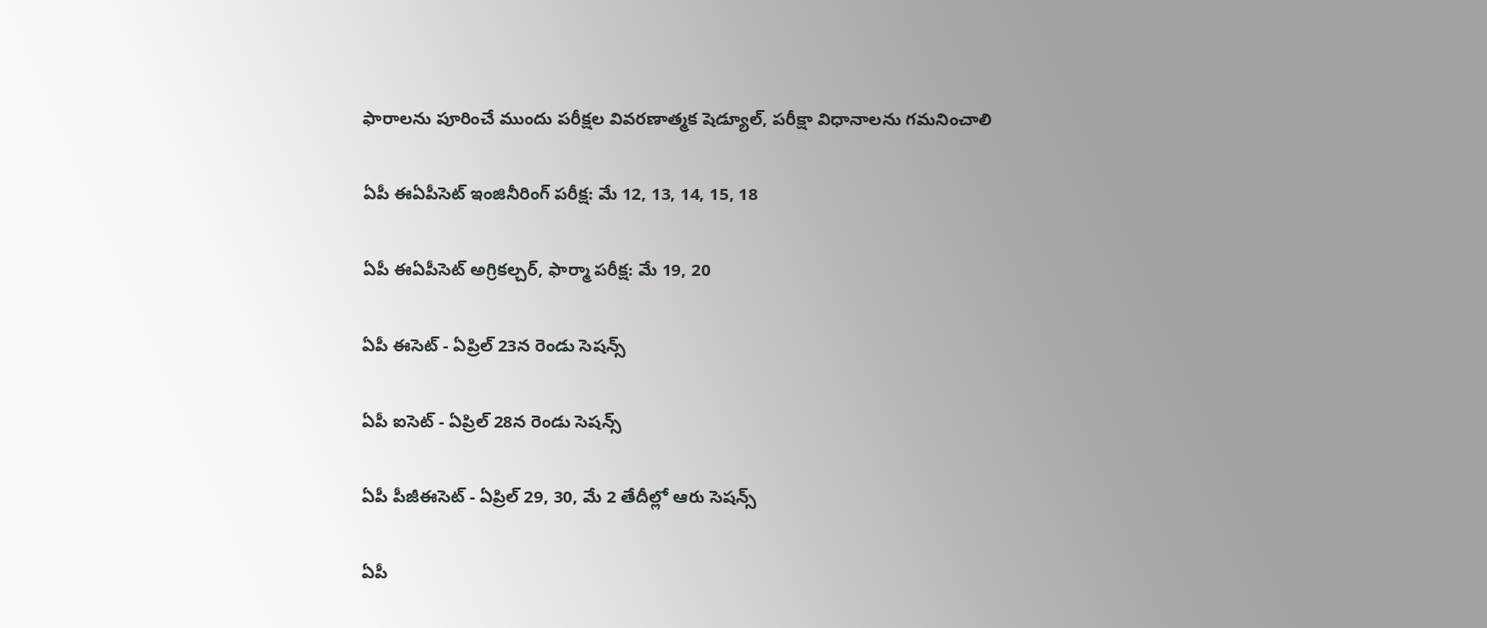ఫారాలను పూరించే ముందు పరీక్షల వివరణాత్మక షెడ్యూల్, పరీక్షా విధానాలను గమనించాలి

ఏపీ ఈఏపీసెట్‌ ఇంజినీరింగ్‌ పరీక్ష: మే 12, 13, 14, 15, 18

ఏపీ ఈఏపీసెట్ అగ్రికల్చర్‌, ఫార్మా పరీక్ష: మే 19, 20

ఏపీ ఈసెట్‌ - ఏప్రిల్‌ 23న రెండు సెషన్స్

ఏపీ ఐసెట్‌ - ఏప్రిల్‌ 28న రెండు సెషన్స్

ఏపీ పీజీఈసెట్‌ - ఏప్రిల్‌ 29, 30, మే 2 తేదీల్లో ఆరు సెషన్స్

ఏపీ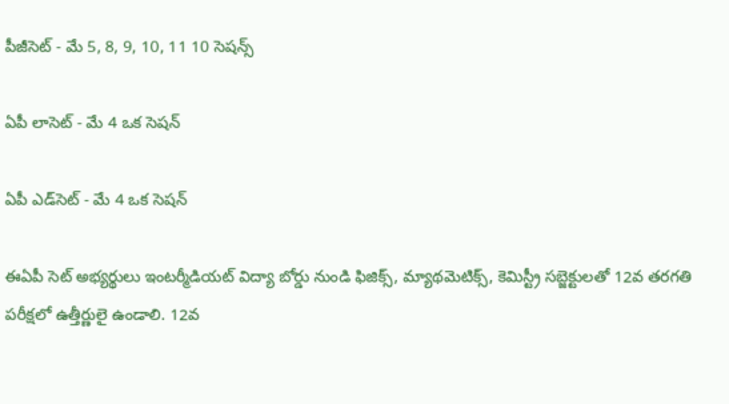పీజీసెట్‌ - మే 5, 8, 9, 10, 11 10 సెషన్స్

ఏపీ లాసెట్‌ - మే 4 ఒక సెషన్‌

ఏపీ ఎడ్‌సెట్‌ - మే 4 ఒక సెషన్‌

ఈఏపీ సెట్ అభ్యర్థులు ఇంటర్మీడియట్ విద్యా బోర్డు నుండి ఫిజిక్స్, మ్యాథమెటిక్స్, కెమిస్ట్రీ సబ్జెక్టులతో 12వ తరగతి పరీక్షలో ఉత్తీర్ణులై ఉండాలి. 12వ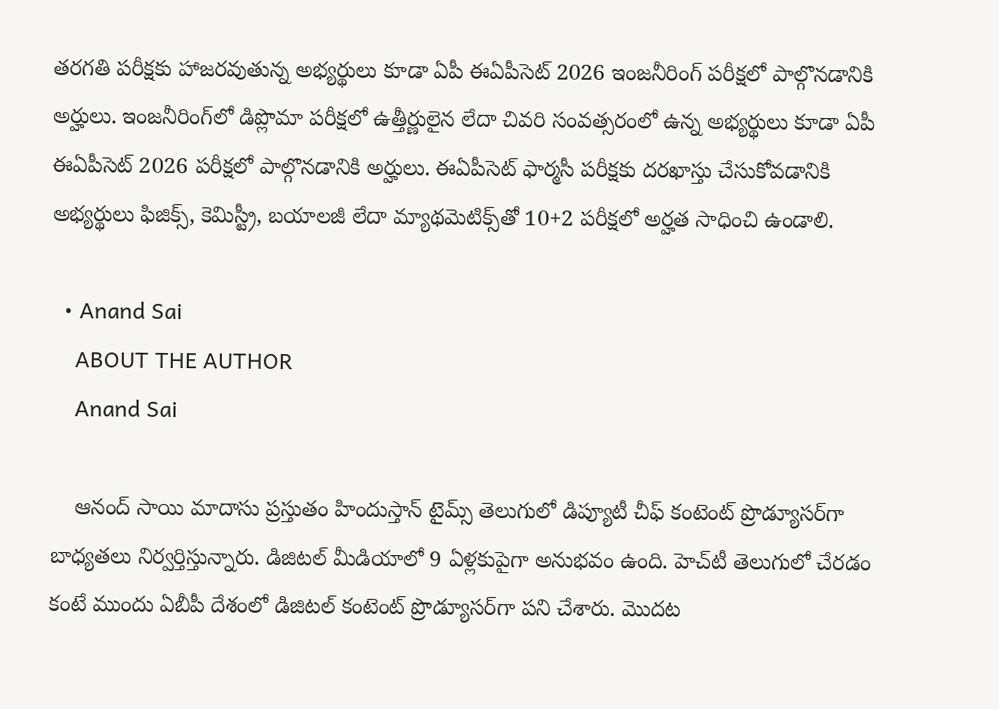తరగతి పరీక్షకు హాజరవుతున్న అభ్యర్థులు కూడా ఏపీ ఈఏపీసెట్ 2026 ఇంజనీరింగ్ పరీక్షలో పాల్గొనడానికి అర్హులు. ఇంజనీరింగ్‌లో డిప్లొమా పరీక్షలో ఉత్తీర్ణులైన లేదా చివరి సంవత్సరంలో ఉన్న అభ్యర్థులు కూడా ఏపీ ఈఏపీసెట్ 2026 పరీక్షలో పాల్గొనడానికి అర్హులు. ఈఏపీసెట్ ఫార్మసీ పరీక్షకు దరఖాస్తు చేసుకోవడానికి అభ్యర్థులు ఫిజిక్స్, కెమిస్ట్రీ, బయాలజీ లేదా మ్యాథమెటిక్స్‌తో 10+2 పరీక్షలో అర్హత సాధించి ఉండాలి.

  • Anand Sai
    ABOUT THE AUTHOR
    Anand Sai

    ఆనంద్ సాయి మాదాసు ప్రస్తుతం హిందుస్తాన్ టైమ్స్ తెలుగులో డిప్యూటీ చీఫ్ కంటెంట్ ప్రొడ్యూసర్‌గా బాధ్యతలు నిర్వర్తిస్తున్నారు. డిజిటల్ మీడియాలో 9 ఏళ్లకుపైగా అనుభవం ఉంది. హెచ్‌టీ తెలుగులో చేరడం కంటే ముందు ఏబీపీ దేశంలో డిజిటల్ కంటెంట్ ప్రొడ్యూసర్‌గా పని చేశారు. మెుదట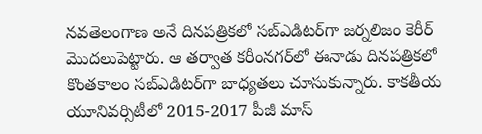నవతెలంగాణ అనే దినపత్రికలో సబ్ఎడిటర్‌గా జర్నలిజం కెరీర్ మెుదలుపెట్టారు. ఆ తర్వాత కరీంనగర్‌లో ఈనాడు దినపత్రికలో కొంతకాలం సబ్‌ఎడిటర్‌గా బాధ్యతలు చూసుకున్నారు. కాకతీయ యూనివర్సిటీలో 2015-2017 పీజీ మాస్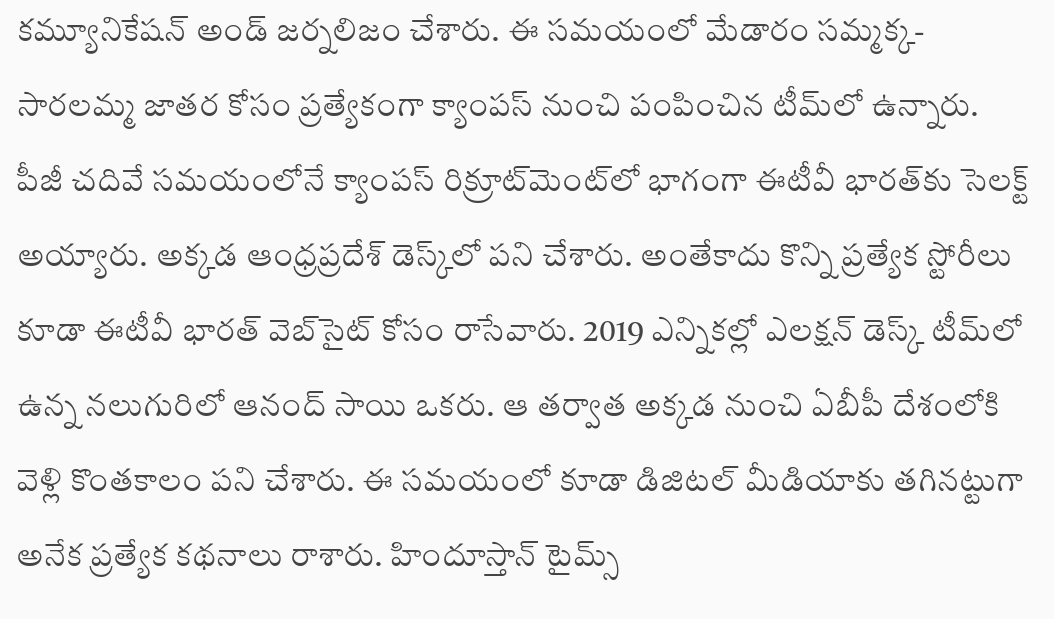కమ్యూనికేషన్ అండ్ జర్నలిజం చేశారు. ఈ సమయంలో మేడారం సమ్మక్క-సారలమ్మ జాతర కోసం ప్రత్యేకంగా క్యాంపస్ నుంచి పంపించిన టీమ్‌లో ఉన్నారు. పీజీ చదివే సమయంలోనే క్యాంపస్ రిక్రూట్‌మెంట్‌లో భాగంగా ఈటీవీ భారత్‌కు సెలక్ట్ అయ్యారు. అక్కడ ఆంధ్రప్రదేశ్‌ డెస్క్‌లో పని చేశారు. అంతేకాదు కొన్ని ప్రత్యేక స్టోరీలు కూడా ఈటీవీ భారత్ వెబ్‌సైట్ కోసం రాసేవారు. 2019 ఎన్నికల్లో ఎలక్షన్ డెస్క్‌ టీమ్‌లో ఉన్న నలుగురిలో ఆనంద్ సాయి ఒకరు. ఆ తర్వాత అక్కడ నుంచి ఏబీపీ దేశంలోకి వెళ్లి కొంతకాలం పని చేశారు. ఈ సమయంలో కూడా డిజిటల్ మీడియాకు తగినట్టుగా అనేక ప్రత్యేక కథనాలు రాశారు. హిందూస్తాన్ టైమ్స్‌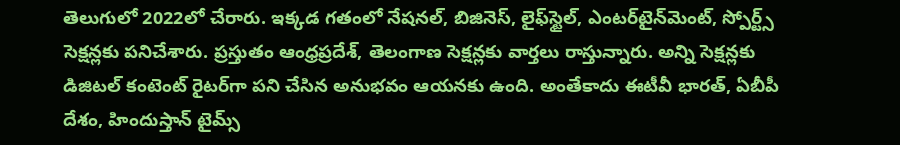తెలుగులో 2022లో చేరారు. ఇక్కడ గతంలో నేషనల్, బిజినెస్, లైఫ్‌స్టైల్, ఎంటర్‌టైన్‌మెంట్‌, స్పోర్ట్స్‌ సెక్షన్లకు పనిచేశారు. ప్రస్తుతం ఆంధ్రప్రదేశ్, తెలంగాణ సెక్షన్లకు వార్తలు రాస్తున్నారు. అన్ని సెక్షన్లకు డిజిటల్ కంటెంట్ రైటర్‌గా పని చేసిన అనుభవం ఆయనకు ఉంది. అంతేకాదు ఈటీవీ భారత్, ఏబీపీ దేశం, హిందుస్తాన్ టైమ్స్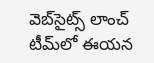వెబ్‌సైట్స్ లాంచ్ టీమ్‌లో ఈయన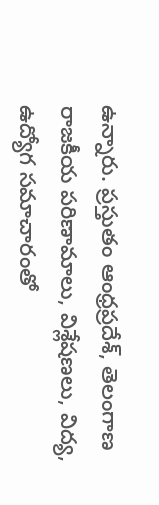ఉన్నారు. ప్రస్తుతం ఆంధ్రప్రదేశ్, తెలంగాణ రాజకీయ పరిణామాలు, విశ్లేషణలు, విద్య, ఉద్యోగ సమాచారంతో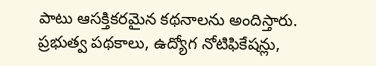పాటు ఆసక్తికరమైన కథనాలను అందిస్తారు. ప్రభుత్వ పథకాలు, ఉద్యోగ నోటిఫికేషన్లు,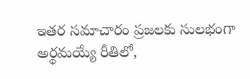ఇతర సమాచారం ప్రజలకు సులభంగా అర్థమయ్యే రీతిలో,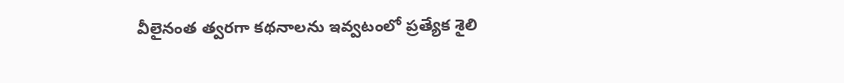వీలైనంత త్వరగా కథనాలను ఇవ్వటంలో ప్రత్యేక శైలి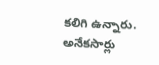కలిగి ఉన్నారు. అనేకసార్లు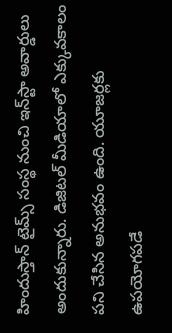హిందుస్తాన్ టైమ్స్ సంస్థ నుంచి ఇన్‌స్టా అవార్డులు అందుకున్నారు. డిజిటల్ మీడియాలో ఎక్కువకాలం పని చేసిన అనుభవం ఉంది. యూజర్లకు ఉపయోగపడే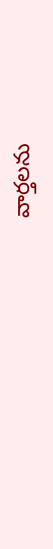వార్తలను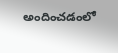అందించడంలో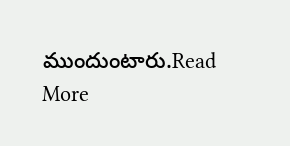ముందుంటారు.Read More